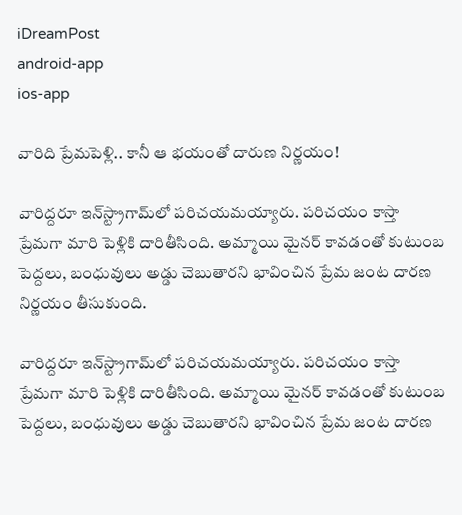iDreamPost
android-app
ios-app

వారిది ప్రేమపెళ్లి.. కానీ ఆ భయంతో దారుణ నిర్ణయం!

వారిద్దరూ ఇన్‌స్ట్రాగామ్‌లో పరిచయమయ్యారు. పరిచయం కాస్తా ప్రేమగా మారి పెళ్లికి దారితీసింది. అమ్మాయి మైనర్‌ కావడంతో కుటుంబ పెద్దలు, బంధువులు అడ్డు చెబుతారని భావించిన ప్రేమ జంట దారణ నిర్ణయం తీసుకుంది.

వారిద్దరూ ఇన్‌స్ట్రాగామ్‌లో పరిచయమయ్యారు. పరిచయం కాస్తా ప్రేమగా మారి పెళ్లికి దారితీసింది. అమ్మాయి మైనర్‌ కావడంతో కుటుంబ పెద్దలు, బంధువులు అడ్డు చెబుతారని భావించిన ప్రేమ జంట దారణ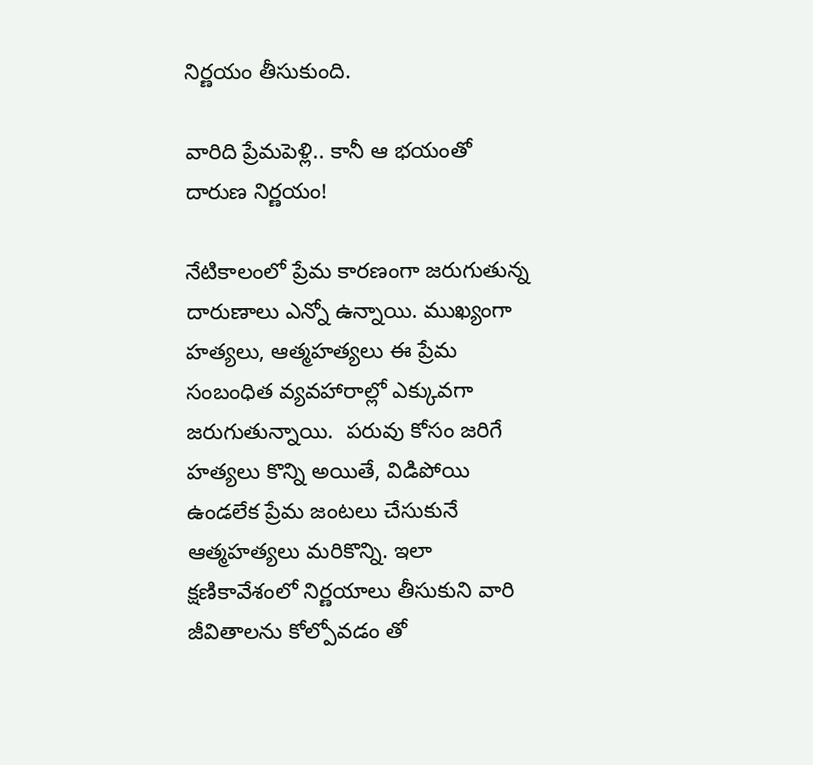నిర్ణయం తీసుకుంది.

వారిది ప్రేమపెళ్లి.. కానీ ఆ భయంతో దారుణ నిర్ణయం!

నేటికాలంలో ప్రేమ కారణంగా జరుగుతున్న దారుణాలు ఎన్నో ఉన్నాయి. ముఖ్యంగా హత్యలు, ఆత్మహత్యలు ఈ ప్రేమ సంబంధిత వ్యవహారాల్లో ఎక్కువగా జరుగుతున్నాయి.  పరువు కోసం జరిగే హత్యలు కొన్ని అయితే, విడిపోయి ఉండలేక ప్రేమ జంటలు చేసుకునే ఆత్మహత్యలు మరికొన్ని. ఇలా క్షణికావేశంలో నిర్ణయాలు తీసుకుని వారి జీవితాలను కోల్పోవడం తో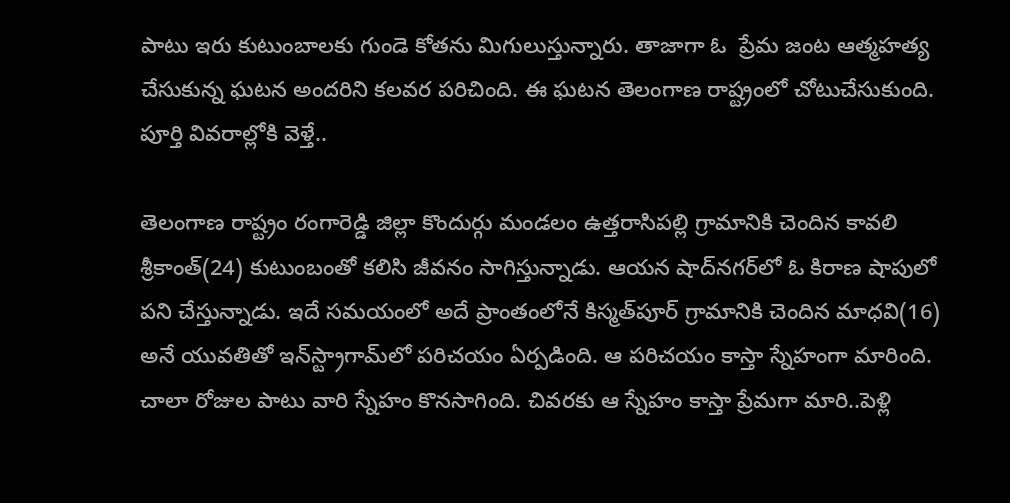పాటు ఇరు కుటుంబాలకు గుండె కోతను మిగులుస్తున్నారు. తాజాగా ఓ  ప్రేమ జంట ఆత్మహత్య చేసుకున్న ఘటన అందరిని కలవర పరిచింది. ఈ ఘటన తెలంగాణ రాష్ట్రంలో చోటుచేసుకుంది. పూర్తి వివరాల్లోకి వెళ్తే..

తెలంగాణ రాష్ట్రం రంగారెడ్డి జిల్లా కొందుర్గు మండలం ఉత్తరాసిపల్లి గ్రామానికి చెందిన కావలి శ్రీకాంత్(24) కుటుంబంతో కలిసి జీవనం సాగిస్తున్నాడు. ఆయన షాద్‌నగర్‌లో ఓ కిరాణ షాపులో పని చేస్తున్నాడు. ఇదే సమయంలో అదే ప్రాంతంలోనే కిస్మత్‌పూర్‌ గ్రామానికి చెందిన మాధవి(16) అనే యువతితో ఇన్‌స్ట్రాగామ్‌లో పరిచయం ఏర్పడింది. ఆ పరిచయం కాస్తా స్నేహంగా మారింది. చాలా రోజుల పాటు వారి స్నేహం కొనసాగింది. చివరకు ఆ స్నేహం కాస్తా ప్రేమగా మారి..పెళ్లి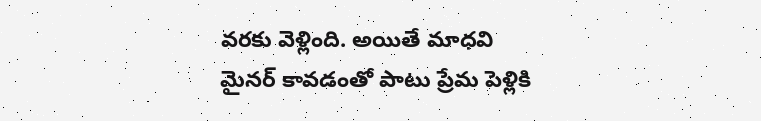వరకు వెళ్లింది. అయితే మాధవి మైనర్ కావడంతో పాటు ప్రేమ పెళ్లికి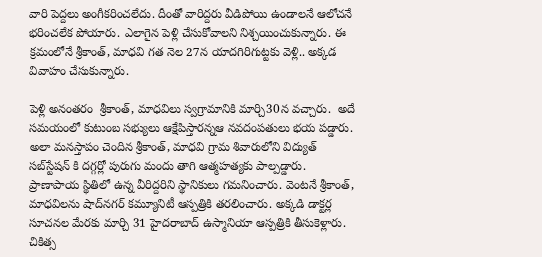వారి పెద్దలు అంగీకరించలేదు. దీంతో వారిద్దరు వీడిపోయి ఉండాలనే ఆలోచనే భరించలేక పోయారు. ఎలాగైన పెళ్లి చేసుకోవాలని నిశ్చయించుకున్నారు. ఈ క్రమంలోనే శ్రీకాంత్, మాధవి గత నెల 27న యాదగిరిగుట్టకు వెళ్లి.. అక్కడ వివాహం చేసుకున్నారు.

పెళ్లి అనంతరం  శ్రీకాంత్, మాధవిలు స్వగ్రామానికి మార్చి30న వచ్చారు.  అదే సమయంలో కుటుంబ సభ్యులు ఆక్షేపిస్తారన్నఆ నవదంపతులు భయ పడ్డారు. అలా మనస్తాపం చెందిన శ్రీకాంత్, మాధవి గ్రామ శివారులోని విద్యుత్‌ సబ్‌స్టేషన్‌ కి దగ్గర్లో పురుగు మందు తాగి ఆత్మహత్యకు పాల్పడ్డారు. ప్రాణాపాయ స్థితిలో ఉన్న వీరిద్దరిని స్థానికులు గమనించారు. వెంటనే శ్రీకాంత్, మాధవిలను షాద్‌నగర్‌ కమ్యూనిటీ ఆస్పత్రికి తరలించారు. అక్కడి డాక్టర్ల సూచనల మేరకు మార్చి 31 హైదరాబాద్‌ ఉస్మానియా ఆస్పత్రికి తీసుకెళ్లారు. చికిత్స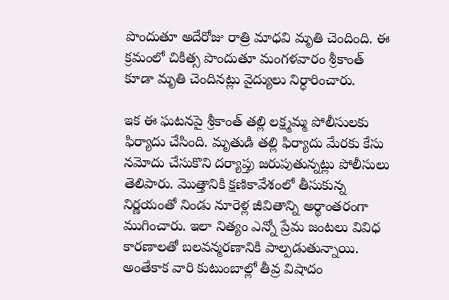పొందుతూ అదేరోజు రాత్రి మాధవి మృతి చెందింది. ఈ క్రమంలో చికిత్స పొందుతూ మంగళవారం శ్రీకాంత్‌  కూడా మృతి చెందినట్లు వైద్యులు నిర్ధారించారు.

ఇక ఈ ఘటనపై శ్రీకాంత్‌ తల్లి లక్ష్మమ్మ పోలీసులకు ఫిర్యాదు చేసింది. మృతుడి తల్లి ఫిర్యాదు మేరకు కేసు నమోదు చేసుకొని దర్యాప్తు జరుపుతున్నట్లు పోలీసులు తెలిపారు. మొత్తానికి క్షణికావేశంలో తీసుకున్న నిర్ణయంతో నిండు నూరెళ్ల జీవితాన్ని అర్థాంతరంగా ముగించారు. ఇలా నిత్యం ఎన్నో ప్రేమ జంటలు వివిధ కారణాలతో బలవన్మరణానికి పాల్పడుతున్నాయి. అంతేకాక వారి కుటుంబాల్లో తీవ్ర విషాదం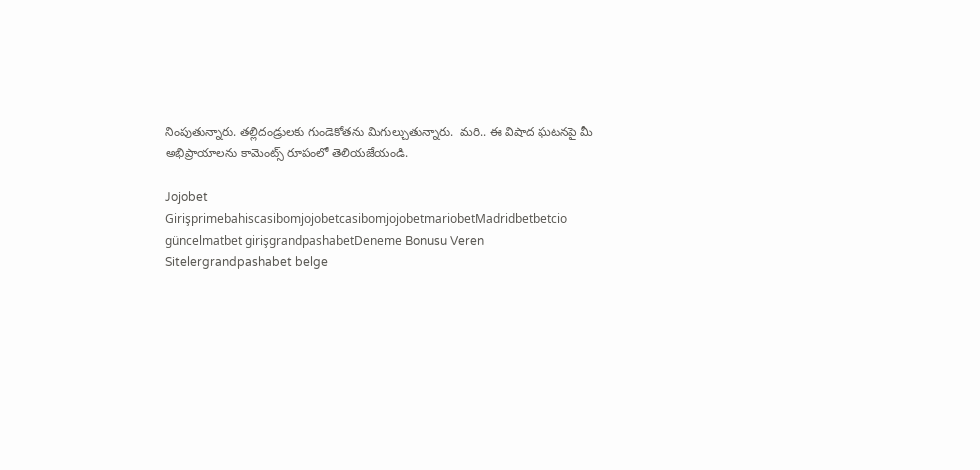నింపుతున్నారు. తల్లిదండ్రులకు గుండెకోతను మిగుల్చుతున్నారు.  మరి.. ఈ విషాద ఘటనపై మీ అభిప్రాయాలను కామెంట్స్ రూపంలో తెలియజేయండి.

Jojobet GirişprimebahiscasibomjojobetcasibomjojobetmariobetMadridbetbetcio güncelmatbet girişgrandpashabetDeneme Bonusu Veren Sitelergrandpashabet belge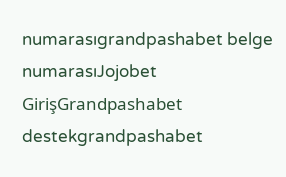numarasıgrandpashabet belge numarasıJojobet GirişGrandpashabet destekgrandpashabet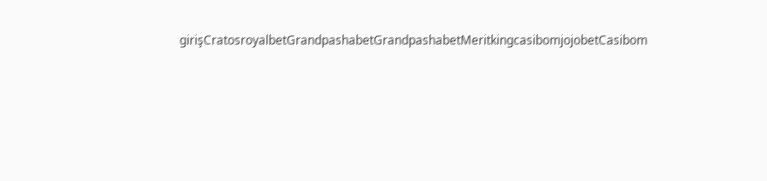girişCratosroyalbetGrandpashabetGrandpashabetMeritkingcasibomjojobetCasibom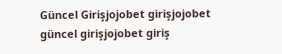Güncel Girişjojobet girişjojobet güncel girişjojobet giriş